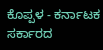ಕೊಪ್ಪಳ - ಕರ್ನಾಟಕ ಸರ್ಕಾರದ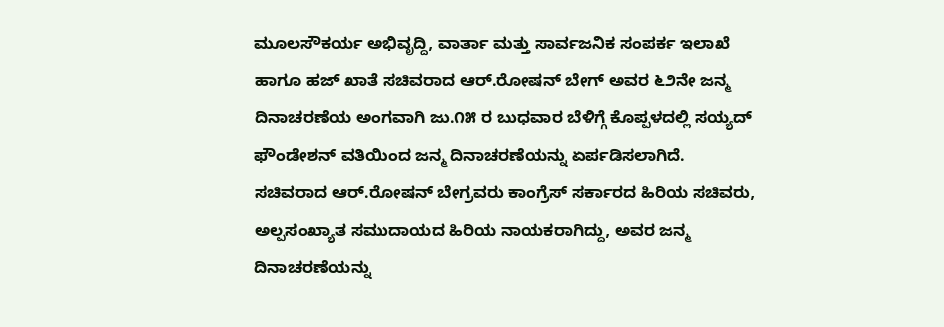ಮೂಲಸೌಕರ್ಯ ಅಭಿವೃದ್ದಿ, ವಾರ್ತಾ ಮತ್ತು ಸಾರ್ವಜನಿಕ ಸಂಪರ್ಕ ಇಲಾಖೆ ಹಾಗೂ ಹಜ್ ಖಾತೆ ಸಚಿವರಾದ ಆರ್.ರೋಷನ್ ಬೇಗ್ ಅವರ ೬೨ನೇ ಜನ್ಮ ದಿನಾಚರಣೆಯ ಅಂಗವಾಗಿ ಜು.೧೫ ರ ಬುಧವಾರ ಬೆಳಿಗ್ಗೆ ಕೊಪ್ಪಳದಲ್ಲಿ ಸಯ್ಯದ್ ಫೌಂಡೇಶನ್ ವತಿಯಿಂದ ಜನ್ಮ ದಿನಾಚರಣೆಯನ್ನು ಏರ್ಪಡಿಸಲಾಗಿದೆ.
ಸಚಿವರಾದ ಆರ್.ರೋಷನ್ ಬೇಗ್ರವರು ಕಾಂಗ್ರೆಸ್ ಸರ್ಕಾರದ ಹಿರಿಯ ಸಚಿವರು, ಅಲ್ಪಸಂಖ್ಯಾತ ಸಮುದಾಯದ ಹಿರಿಯ ನಾಯಕರಾಗಿದ್ದು, ಅವರ ಜನ್ಮ ದಿನಾಚರಣೆಯನ್ನು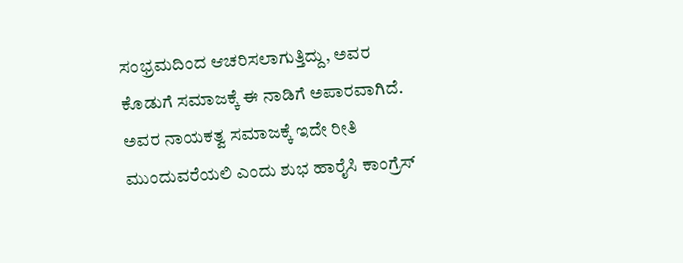ಸಂಭ್ರಮದಿಂದ ಆಚರಿಸಲಾಗುತ್ತಿದ್ದು, ಅವರ ಕೊಡುಗೆ ಸಮಾಜಕ್ಕೆ ಈ ನಾಡಿಗೆ ಅಪಾರವಾಗಿದೆ. ಅವರ ನಾಯಕತ್ವ ಸಮಾಜಕ್ಕೆ ಇದೇ ರೀತಿ ಮುಂದುವರೆಯಲಿ ಎಂದು ಶುಭ ಹಾರೈಸಿ ಕಾಂಗ್ರೆಸ್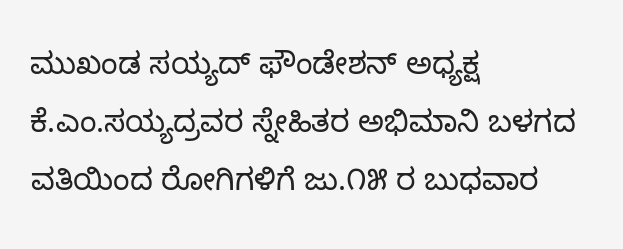ಮುಖಂಡ ಸಯ್ಯದ್ ಫೌಂಡೇಶನ್ ಅಧ್ಯಕ್ಷ ಕೆ.ಎಂ.ಸಯ್ಯದ್ರವರ ಸ್ನೇಹಿತರ ಅಭಿಮಾನಿ ಬಳಗದ ವತಿಯಿಂದ ರೋಗಿಗಳಿಗೆ ಜು.೧೫ ರ ಬುಧವಾರ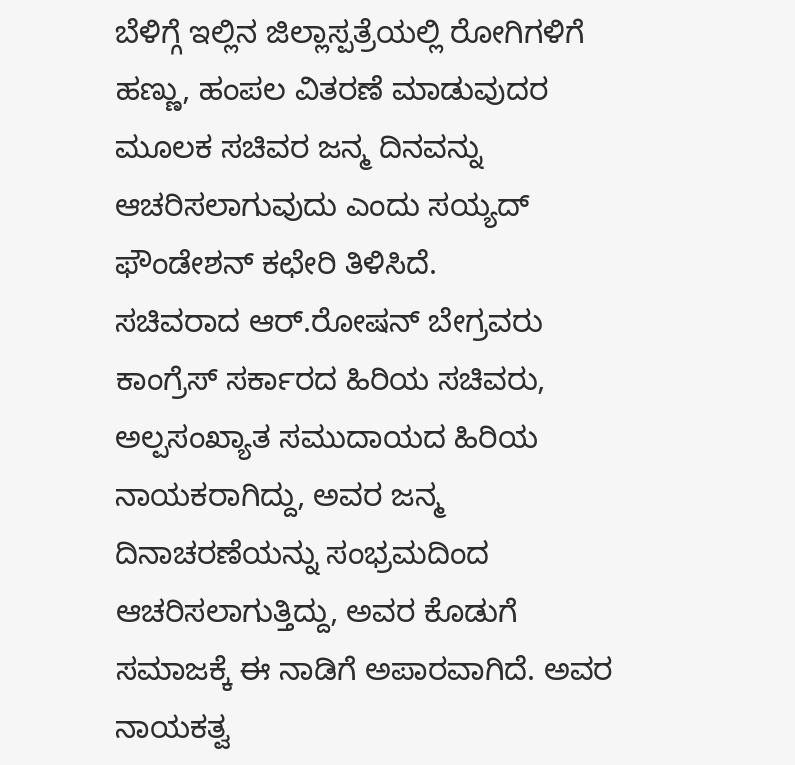ಬೆಳಿಗ್ಗೆ ಇಲ್ಲಿನ ಜಿಲ್ಲಾಸ್ಪತ್ರೆಯಲ್ಲಿ ರೋಗಿಗಳಿಗೆ ಹಣ್ಣು, ಹಂಪಲ ವಿತರಣೆ ಮಾಡುವುದರ ಮೂಲಕ ಸಚಿವರ ಜನ್ಮ ದಿನವನ್ನು ಆಚರಿಸಲಾಗುವುದು ಎಂದು ಸಯ್ಯದ್ ಫೌಂಡೇಶನ್ ಕಛೇರಿ ತಿಳಿಸಿದೆ.
ಸಚಿವರಾದ ಆರ್.ರೋಷನ್ ಬೇಗ್ರವರು ಕಾಂಗ್ರೆಸ್ ಸರ್ಕಾರದ ಹಿರಿಯ ಸಚಿವರು, ಅಲ್ಪಸಂಖ್ಯಾತ ಸಮುದಾಯದ ಹಿರಿಯ ನಾಯಕರಾಗಿದ್ದು, ಅವರ ಜನ್ಮ ದಿನಾಚರಣೆಯನ್ನು ಸಂಭ್ರಮದಿಂದ ಆಚರಿಸಲಾಗುತ್ತಿದ್ದು, ಅವರ ಕೊಡುಗೆ ಸಮಾಜಕ್ಕೆ ಈ ನಾಡಿಗೆ ಅಪಾರವಾಗಿದೆ. ಅವರ ನಾಯಕತ್ವ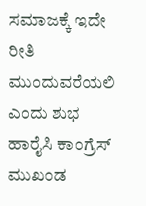ಸಮಾಜಕ್ಕೆ ಇದೇ ರೀತಿ ಮುಂದುವರೆಯಲಿ ಎಂದು ಶುಭ ಹಾರೈಸಿ ಕಾಂಗ್ರೆಸ್ ಮುಖಂಡ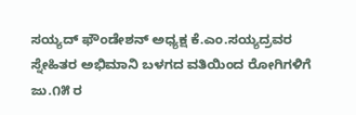ಸಯ್ಯದ್ ಫೌಂಡೇಶನ್ ಅಧ್ಯಕ್ಷ ಕೆ.ಎಂ.ಸಯ್ಯದ್ರವರ ಸ್ನೇಹಿತರ ಅಭಿಮಾನಿ ಬಳಗದ ವತಿಯಿಂದ ರೋಗಿಗಳಿಗೆ ಜು.೧೫ ರ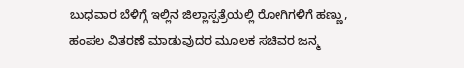ಬುಧವಾರ ಬೆಳಿಗ್ಗೆ ಇಲ್ಲಿನ ಜಿಲ್ಲಾಸ್ಪತ್ರೆಯಲ್ಲಿ ರೋಗಿಗಳಿಗೆ ಹಣ್ಣು, ಹಂಪಲ ವಿತರಣೆ ಮಾಡುವುದರ ಮೂಲಕ ಸಚಿವರ ಜನ್ಮ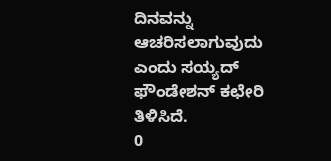ದಿನವನ್ನು ಆಚರಿಸಲಾಗುವುದು ಎಂದು ಸಯ್ಯದ್ ಫೌಂಡೇಶನ್ ಕಛೇರಿ ತಿಳಿಸಿದೆ.
0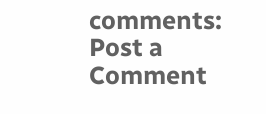comments:
Post a Comment